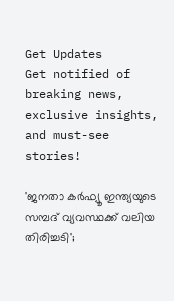Get Updates
Get notified of breaking news, exclusive insights, and must-see stories!

'ജനതാ കര്‍ഫ്യൂ ഇന്ത്യയുടെ സമ്പദ് വ്യവസ്ഥക്ക് വലിയ തിരിച്ചടി';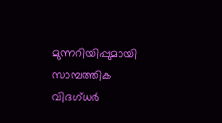മുന്നറിയിപ്പുമായി സാമ്പത്തിക വിദഗ്ധര്‍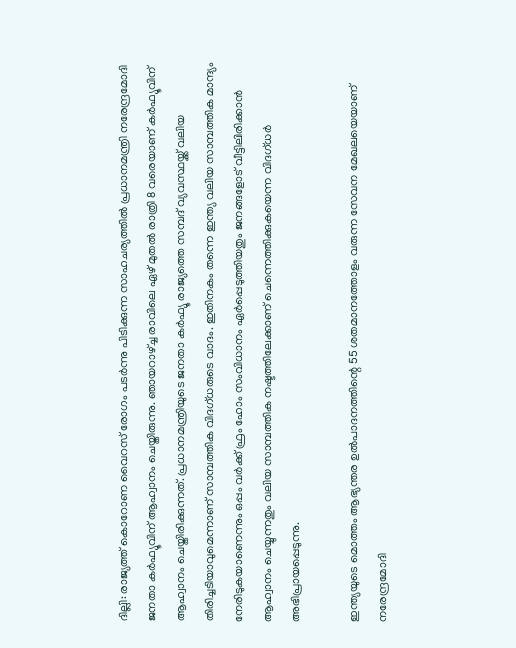ദില്ലി: രാജ്യത്ത് കൊറോണ വൈറസ് രോഗം പടര്‍ന്നു പിടിക്കുന്ന സാഹചര്യത്തില്‍ പ്രധാനമന്ത്രി നരേന്ദ്രമോദി ജനതാ കര്‍ഫ്യൂവിന് ആഹ്വാനം ചെയ്തിരുന്നു. ഞായറാഴ്ച്ച രാവിലെ ഏഴ് മുതല്‍ രാത്രി 8 വരെയാണ് കര്‍ഫ്യൂവിന് ആഹ്വാനം ചെയ്തിരിക്കുന്നത്. പ്രധാനമന്ത്രിയുടെ ജനതാ കര്‍ഫ്യൂ രാജ്യത്തെ സമ്പദ് വ്യവസ്ഥയ്ക്ക് വലിയ തിരിച്ചടിയാവുമെന്നാണ് സാമ്പത്തിക വിദഗ്ധരുടെ വാദം. ഇതിനകം തന്നെ ഇന്ത്യ വലിയ സാമ്പത്തിക മാന്ദ്യം നേരിടുകയാണെന്നും ഒപ്പം വര്‍ക്ക് ഫ്രം ഹോം സംവിധാനം ഏര്‍പ്പെടുത്തിയതും ജനങ്ങളോട് വീട്ടിലിരിക്കാന്‍ ആഹ്വാനം ചെയ്യുന്നതും വലിയ സാമ്പത്തിക നഷ്ടത്തിലേക്കാണ് ചെന്നെത്തിക്കുകയെന്ന വിദഗ്ധര്‍ അഭിപ്രായപ്പെടുന്നു.

ഇന്ത്യയുടെ മൊത്തം ആഭ്യന്തര ഉല്‍പാദനത്തിന്റെ 55 ശതമാനത്തോളം വരുന്ന സേവന മേഖലയെയാണ് നരേന്ദ്രമോദി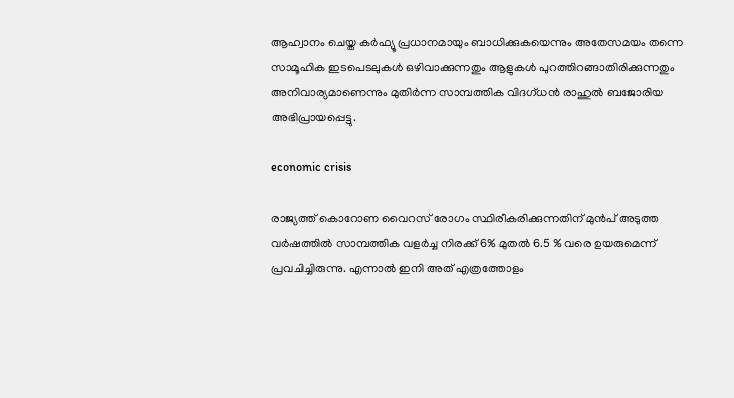ആഹ്വാനം ചെയ്ത കര്‍ഫ്യൂ പ്രധാനമായും ബാധിക്കുകയെന്നും അതേസമയം തന്നെ സാമൂഹിക ഇടപെടലുകള്‍ ഒഴിവാക്കുന്നതും ആളുകള്‍ പുറത്തിറങ്ങാതിരിക്കുന്നതും അനിവാര്യമാണെന്നും മുതിര്‍ന്ന സാമ്പത്തിക വിദഗ്ധന്‍ രാഹുല്‍ ബജോരിയ അഭിപ്രായപ്പെട്ടു.

economic crisis

രാജ്യത്ത് കൊറോണ വൈറസ് രോഗം സ്ഥിരീകരിക്കുന്നതിന് മുന്‍പ് അടുത്ത വര്‍ഷത്തില്‍ സാമ്പത്തിക വളര്‍ച്ച നിരക്ക് 6% മുതല്‍ 6.5 % വരെ ഉയരുമെന്ന് പ്രവചിച്ചിരുന്നു. എന്നാല്‍ ഇനി അത് എത്രത്തോളം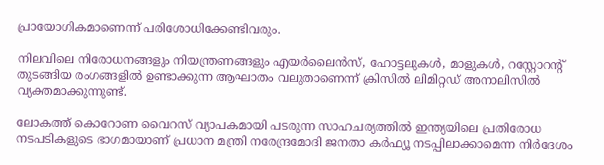പ്രായോഗികമാണെന്ന് പരിശോധിക്കേണ്ടിവരും.

നിലവിലെ നിരോധനങ്ങളും നിയന്ത്രണങ്ങളും എയര്‍ലൈന്‍സ്, ഹോട്ടലുകള്‍, മാളുകള്‍, റസ്റ്റോറന്റ് തുടങ്ങിയ രംഗങ്ങളില്‍ ഉണ്ടാക്കുന്ന ആഘാതം വലുതാണെന്ന് ക്രിസില്‍ ലിമിറ്റഡ് അനാലിസില്‍ വ്യക്തമാക്കുന്നുണ്ട്.

ലോകത്ത് കൊറോണ വൈറസ് വ്യാപകമായി പടരുന്ന സാഹചര്യത്തില്‍ ഇന്ത്യയിലെ പ്രതിരോധ നടപടികളുടെ ഭാഗമായാണ് പ്രധാന മന്ത്രി നരേന്ദ്രമോദി ജനതാ കര്‍ഫ്യൂ നടപ്പിലാക്കാമെന്ന നിര്‍ദേശം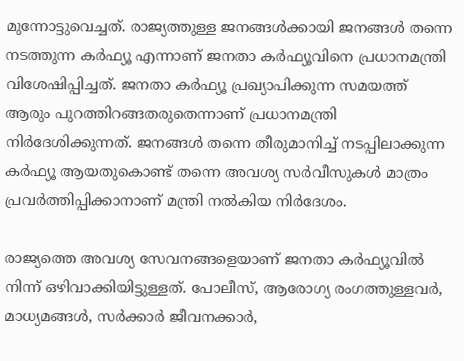മുന്നോട്ടുവെച്ചത്. രാജ്യത്തുള്ള ജനങ്ങള്‍ക്കായി ജനങ്ങള്‍ തന്നെ നടത്തുന്ന കര്‍ഫ്യൂ എന്നാണ് ജനതാ കര്‍ഫ്യൂവിനെ പ്രധാനമന്ത്രി വിശേഷിപ്പിച്ചത്. ജനതാ കര്‍ഫ്യൂ പ്രഖ്യാപിക്കുന്ന സമയത്ത് ആരും പുറത്തിറങ്ങതരുതെന്നാണ് പ്രധാനമന്ത്രി നിര്‍ദേശിക്കുന്നത്. ജനങ്ങള്‍ തന്നെ തീരുമാനിച്ച് നടപ്പിലാക്കുന്ന കര്‍ഫ്യൂ ആയതുകൊണ്ട് തന്നെ അവശ്യ സര്‍വീസുകള്‍ മാത്രം പ്രവര്‍ത്തിപ്പിക്കാനാണ് മന്ത്രി നല്‍കിയ നിര്‍ദേശം.

രാജ്യത്തെ അവശ്യ സേവനങ്ങളെയാണ് ജനതാ കര്‍ഫ്യൂവില്‍ നിന്ന് ഒഴിവാക്കിയിട്ടുള്ളത്. പോലീസ്, ആരോഗ്യ രംഗത്തുള്ളവര്‍, മാധ്യമങ്ങള്‍, സര്‍ക്കാര്‍ ജീവനക്കാര്‍,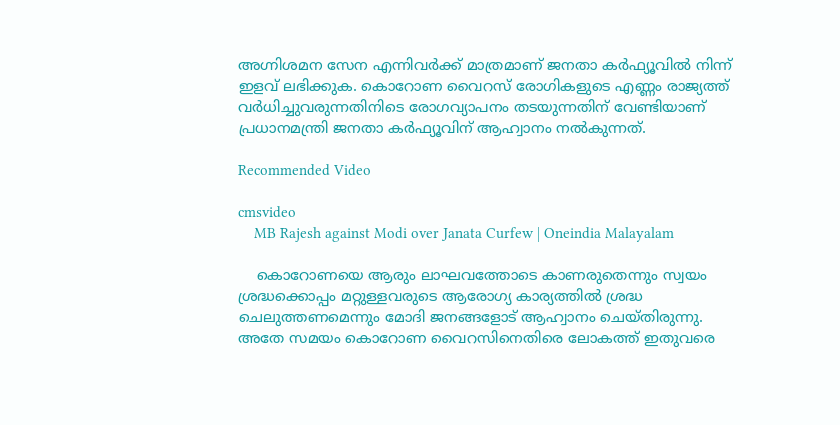അഗ്നിശമന സേന എന്നിവര്‍ക്ക് മാത്രമാണ് ജനതാ കര്‍ഫ്യൂവില്‍ നിന്ന് ഇളവ് ലഭിക്കുക. കൊറോണ വൈറസ് രോഗികളുടെ എണ്ണം രാജ്യത്ത് വര്‍ധിച്ചുവരുന്നതിനിടെ രോഗവ്യാപനം തടയുന്നതിന് വേണ്ടിയാണ് പ്രധാനമന്ത്രി ജനതാ കര്‍ഫ്യൂവിന് ആഹ്വാനം നല്‍കുന്നത്.

Recommended Video

cmsvideo
    MB Rajesh against Modi over Janata Curfew | Oneindia Malayalam

    കൊറോണയെ ആരും ലാഘവത്തോടെ കാണരുതെന്നും സ്വയം ശ്രദ്ധക്കൊപ്പം മറ്റുള്ളവരുടെ ആരോഗ്യ കാര്യത്തില്‍ ശ്രദ്ധ ചെലുത്തണമെന്നും മോദി ജനങ്ങളോട് ആഹ്വാനം ചെയ്തിരുന്നു. അതേ സമയം കൊറോണ വൈറസിനെതിരെ ലോകത്ത് ഇതുവരെ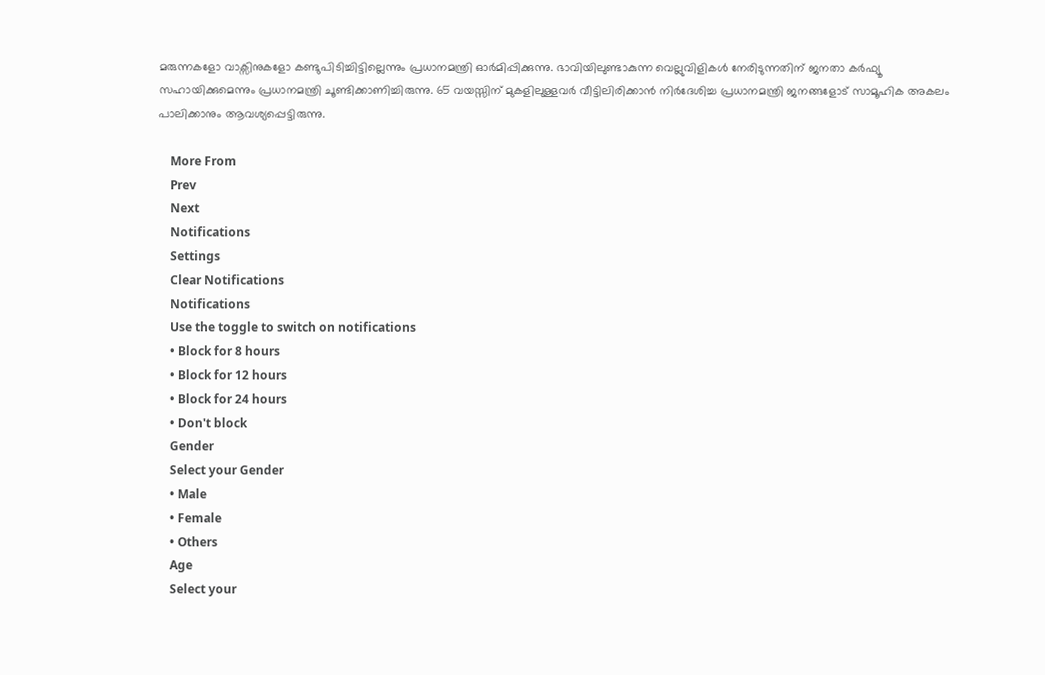മരുന്നകളോ വാക്സിനുകളോ കണ്ടുപിടിച്ചിട്ടില്ലെന്നും പ്രധാനമന്ത്രി ഓര്‍മിപ്പിക്കുന്നു. ഭാവിയിലുണ്ടാകുന്ന വെല്ലുവിളികള്‍ നേരിടുന്നതിന് ജനതാ കര്‍ഫ്യൂ സഹായിക്കുമെന്നും പ്രധാനമന്ത്രി ചൂണ്ടിക്കാണിച്ചിരുന്നു. 65 വയസ്സിന് മുകളിലുള്ളവര്‍ വീട്ടിലിരിക്കാന്‍ നിര്‍ദേശിച്ച പ്രധാനമന്ത്രി ജനങ്ങളോട് സാമൂഹിക അകലം പാലിക്കാനും ആവശ്യപ്പെട്ടിരുന്നു.

    More From
    Prev
    Next
    Notifications
    Settings
    Clear Notifications
    Notifications
    Use the toggle to switch on notifications
    • Block for 8 hours
    • Block for 12 hours
    • Block for 24 hours
    • Don't block
    Gender
    Select your Gender
    • Male
    • Female
    • Others
    Age
    Select your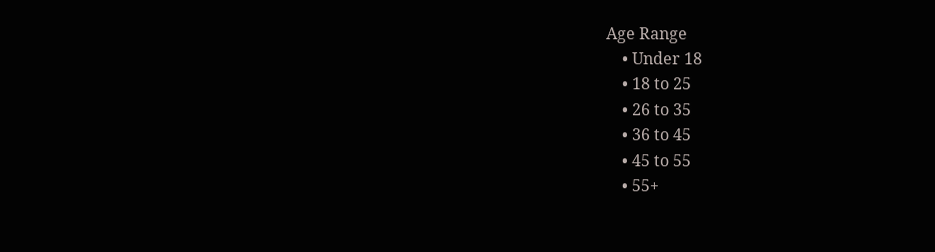Age Range
    • Under 18
    • 18 to 25
    • 26 to 35
    • 36 to 45
    • 45 to 55
    • 55+